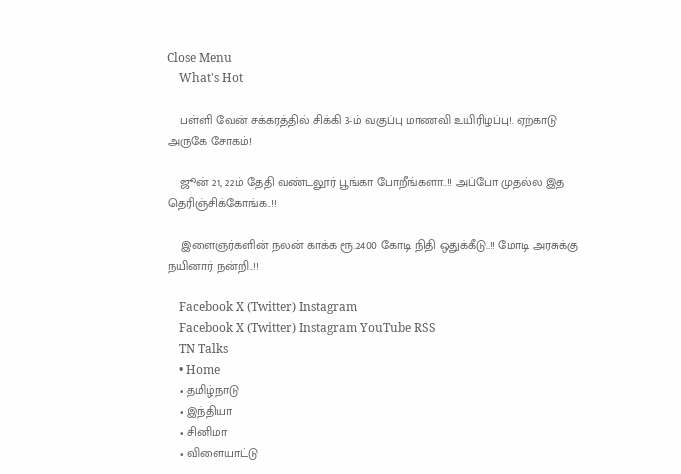Close Menu
    What's Hot

    பள்ளி வேன் சக்கரத்தில் சிக்கி 3-ம் வகுப்பு மாணவி உயிரிழப்பு!. ஏற்காடு அருகே சோகம்!

    ஜூன் 21, 22ம் தேதி வண்டலூர் பூங்கா போறீங்களா..!! அப்போ முதல்ல இத தெரிஞ்சிக்கோங்க..!!

    இளைஞர்களின் நலன் காக்க ரூ.2400 கோடி நிதி ஒதுக்கீடு..!! மோடி அரசுக்கு நயினார் நன்றி..!!

    Facebook X (Twitter) Instagram
    Facebook X (Twitter) Instagram YouTube RSS
    TN Talks
    • Home
    • தமிழ்நாடு
    • இந்தியா
    • சினிமா
    • விளையாட்டு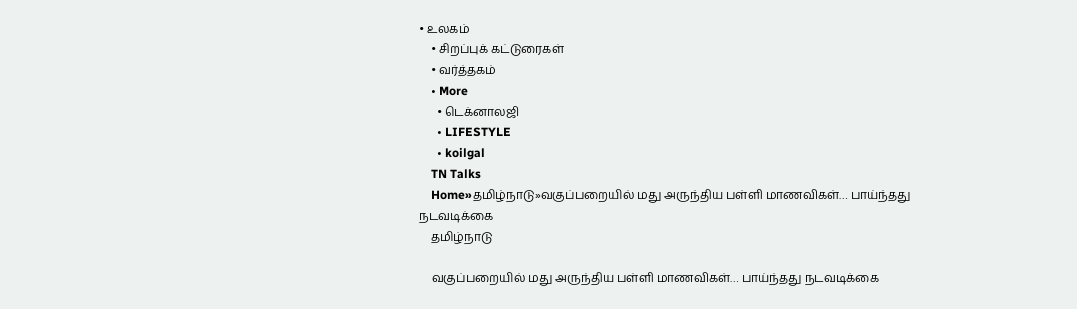• உலகம்
    • சிறப்புக் கட்டுரைகள்
    • வர்த்தகம்
    • More
      • டெக்னாலஜி
      • LIFESTYLE
      • koilgal
    TN Talks
    Home»தமிழ்நாடு»வகுப்பறையில் மது அருந்திய பள்ளி மாணவிகள்… பாய்ந்தது நடவடிக்கை
    தமிழ்நாடு

    வகுப்பறையில் மது அருந்திய பள்ளி மாணவிகள்… பாய்ந்தது நடவடிக்கை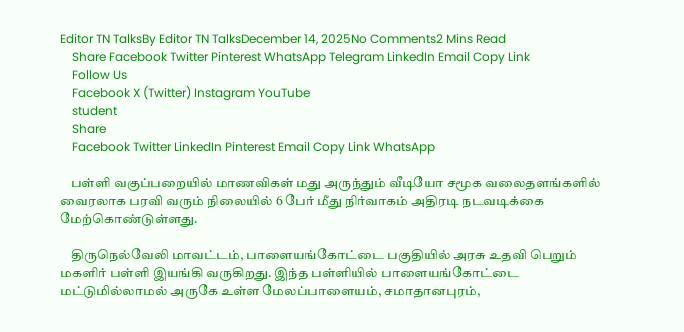Editor TN TalksBy Editor TN TalksDecember 14, 2025No Comments2 Mins Read
    Share Facebook Twitter Pinterest WhatsApp Telegram LinkedIn Email Copy Link
    Follow Us
    Facebook X (Twitter) Instagram YouTube
    student
    Share
    Facebook Twitter LinkedIn Pinterest Email Copy Link WhatsApp

    பள்ளி வகுப்பறையில் மாணவிகள் மது அருந்தும் வீடியோ சமூக வலைதளங்களில் வைரலாக பரவி வரும் நிலையில் 6 பேர் மீது நிர்வாகம் அதிரடி நடவடிக்கை மேற்கொண்டுள்ளது.

    திருநெல்வேலி மாவட்டம், பாளையங்கோட்டை பகுதியில் அரசு உதவி பெறும் மகளிர் பள்ளி இயங்கி வருகிறது. இந்த பள்ளியில் பாளையங்கோட்டை மட்டுமில்லாமல் அருகே உள்ள மேலப்பாளையம், சமாதானபுரம்,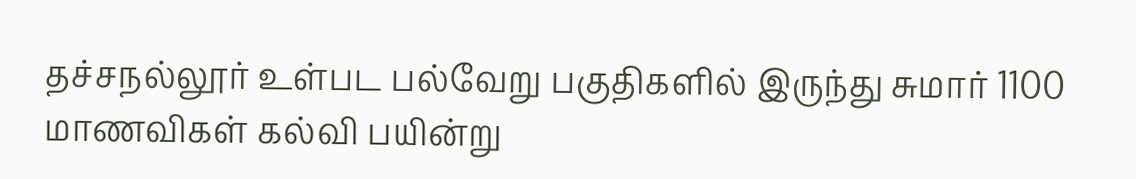தச்சநல்லூர் உள்பட பல்வேறு பகுதிகளில் இருந்து சுமார் 1100 மாணவிகள் கல்வி பயின்று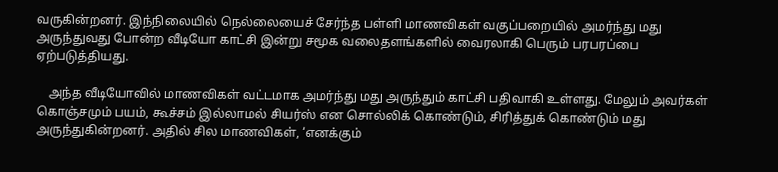வருகின்றனர். இந்நிலையில் நெல்லையைச் சேர்ந்த பள்ளி மாணவிகள் வகுப்பறையில் அமர்ந்து மது அருந்துவது போன்ற வீடியோ காட்சி இன்று சமூக வலைதளங்களில் வைரலாகி பெரும் பரபரப்பை ஏற்படுத்தியது.

    அந்த வீடியோவில் மாணவிகள் வட்டமாக அமர்ந்து மது அருந்தும் காட்சி பதிவாகி உள்ளது. மேலும் அவர்கள் கொஞ்சமும் பயம், கூச்சம் இல்லாமல் சியர்ஸ் என சொல்லிக் கொண்டும், சிரித்துக் கொண்டும் மது அருந்துகின்றனர். அதில் சில மாணவிகள், ‘எனக்கும்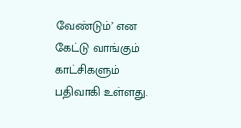வேண்டும்’ என கேட்டு வாங்கும் காட்சிகளும் பதிவாகி உள்ளது.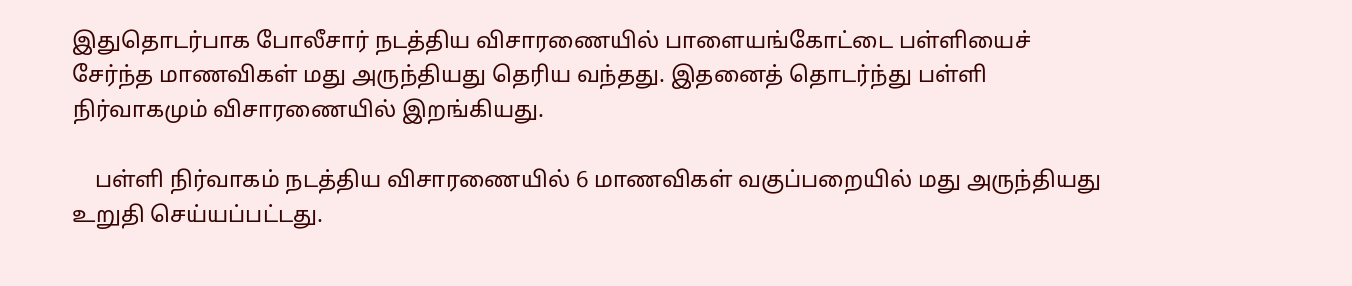இதுதொடர்பாக போலீசார் நடத்திய விசாரணையில் பாளையங்கோட்டை பள்ளியைச் சேர்ந்த மாணவிகள் மது அருந்தியது தெரிய வந்தது. இதனைத் தொடர்ந்து பள்ளி நிர்வாகமும் விசாரணையில் இறங்கியது.

    பள்ளி நிர்வாகம் நடத்திய விசாரணையில் 6 மாணவிகள் வகுப்பறையில் மது அருந்தியது உறுதி செய்யப்பட்டது.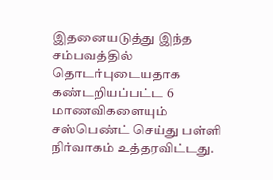இதனையடுத்து இந்த சம்பவத்தில் தொடர்புடையதாக கண்டறியப்பட்ட 6 மாணவிகளையும் சஸ்பெண்ட் செய்து பள்ளி நிர்வாகம் உத்தரவிட்டது.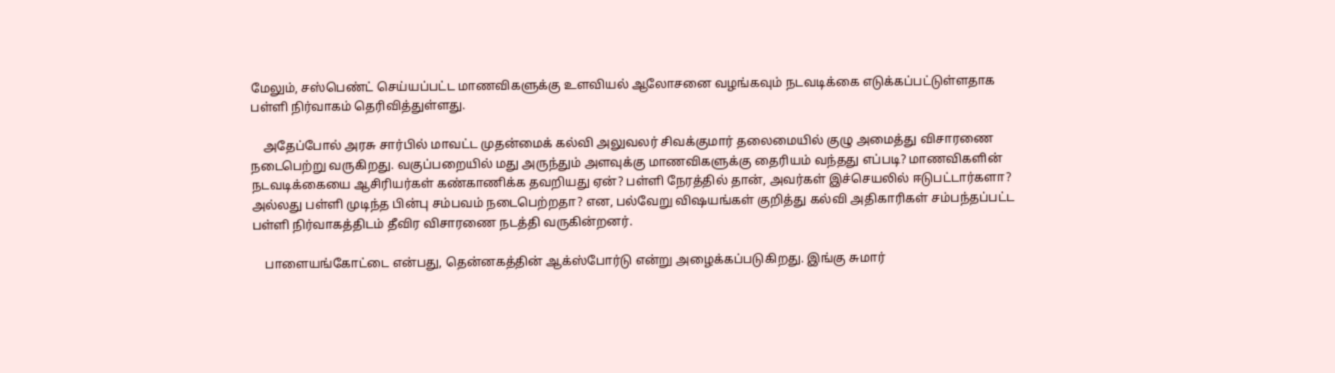மேலும், சஸ்பெண்ட் செய்யப்பட்ட மாணவிகளுக்கு உளவியல் ஆலோசனை வழங்கவும் நடவடிக்கை எடுக்கப்பட்டுள்ளதாக பள்ளி நிர்வாகம் தெரிவித்துள்ளது.

    அதேப்போல் அரசு சார்பில் மாவட்ட முதன்மைக் கல்வி அலுவலர் சிவக்குமார் தலைமையில் குழு அமைத்து விசாரணை நடைபெற்று வருகிறது. வகுப்பறையில் மது அருந்தும் அளவுக்கு மாணவிகளுக்கு தைரியம் வந்தது எப்படி? மாணவிகளின் நடவடிக்கையை ஆசிரியர்கள் கண்காணிக்க தவறியது ஏன்? பள்ளி நேரத்தில் தான், அவர்கள் இச்செயலில் ஈடுபட்டார்களா? அல்லது பள்ளி முடிந்த பின்பு சம்பவம் நடைபெற்றதா? என, பல்வேறு விஷயங்கள் குறித்து கல்வி அதிகாரிகள் சம்பந்தப்பட்ட பள்ளி நிர்வாகத்திடம் தீவிர விசாரணை நடத்தி வருகின்றனர்.

    பாளையங்கோட்டை என்பது, தென்னகத்தின் ஆக்ஸ்போர்டு என்று அழைக்கப்படுகிறது. இங்கு சுமார்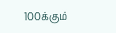100க்கும்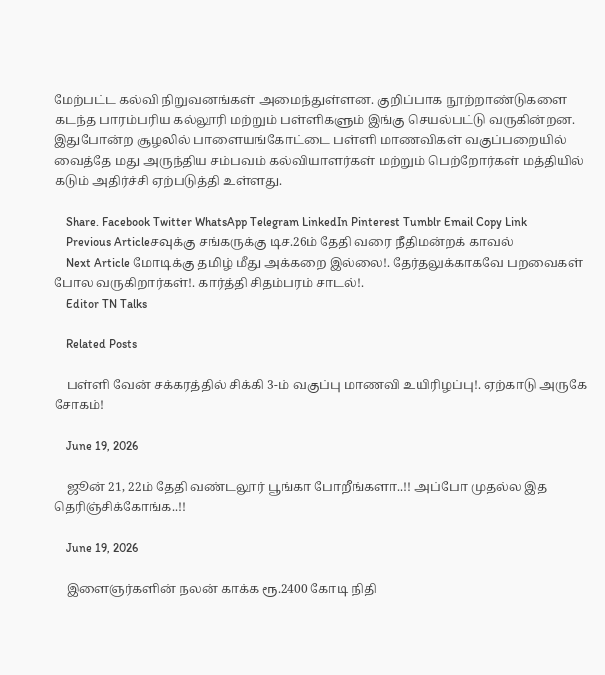மேற்பட்ட கல்வி நிறுவனங்கள் அமைந்துள்ளன. குறிப்பாக நூற்றாண்டுகளை கடந்த பாரம்பரிய கல்லூரி மற்றும் பள்ளிகளும் இங்கு செயல்பட்டு வருகின்றன. இதுபோன்ற சூழலில் பாளையங்கோட்டை பள்ளி மாணவிகள் வகுப்பறையில் வைத்தே மது அருந்திய சம்பவம் கல்வியாளர்கள் மற்றும் பெற்றோர்கள் மத்தியில் கடும் அதிர்ச்சி ஏற்படுத்தி உள்ளது.

    Share. Facebook Twitter WhatsApp Telegram LinkedIn Pinterest Tumblr Email Copy Link
    Previous Articleசவுக்கு சங்கருக்கு டிச.26ம் தேதி வரை நீதிமன்றக் காவல்
    Next Article மோடிக்கு தமிழ் மீது அக்கறை இல்லை!. தேர்தலுக்காகவே பறவைகள் போல வருகிறார்கள்!. கார்த்தி சிதம்பரம் சாடல்!.
    Editor TN Talks

    Related Posts

    பள்ளி வேன் சக்கரத்தில் சிக்கி 3-ம் வகுப்பு மாணவி உயிரிழப்பு!. ஏற்காடு அருகே சோகம்!

    June 19, 2026

    ஜூன் 21, 22ம் தேதி வண்டலூர் பூங்கா போறீங்களா..!! அப்போ முதல்ல இத தெரிஞ்சிக்கோங்க..!!

    June 19, 2026

    இளைஞர்களின் நலன் காக்க ரூ.2400 கோடி நிதி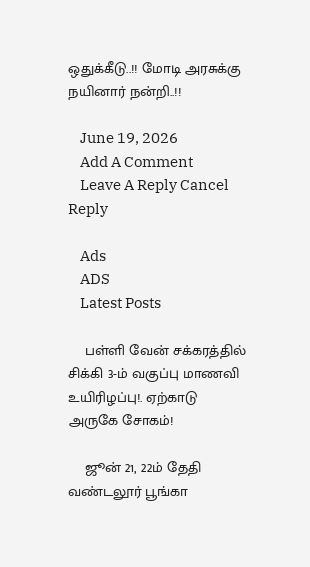ஒதுக்கீடு..!! மோடி அரசுக்கு நயினார் நன்றி..!!

    June 19, 2026
    Add A Comment
    Leave A Reply Cancel Reply

    Ads
    ADS
    Latest Posts

    பள்ளி வேன் சக்கரத்தில் சிக்கி 3-ம் வகுப்பு மாணவி உயிரிழப்பு!. ஏற்காடு அருகே சோகம்!

    ஜூன் 21, 22ம் தேதி வண்டலூர் பூங்கா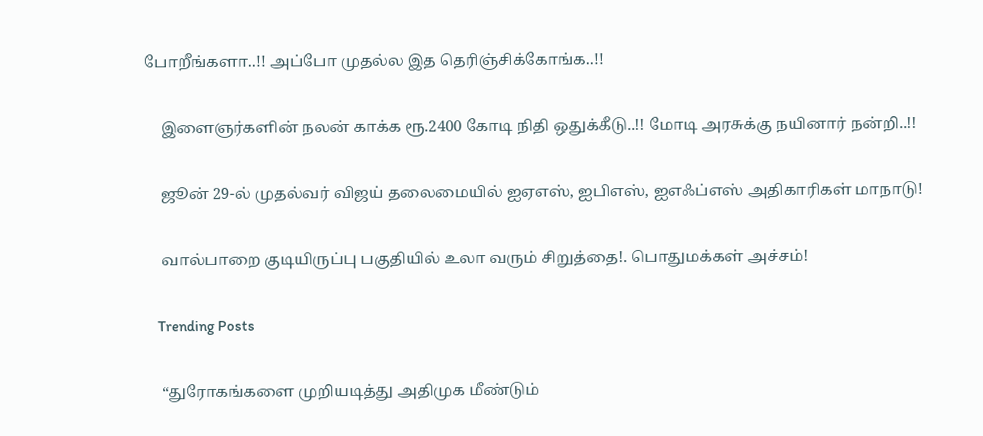போறீங்களா..!! அப்போ முதல்ல இத தெரிஞ்சிக்கோங்க..!!

    இளைஞர்களின் நலன் காக்க ரூ.2400 கோடி நிதி ஒதுக்கீடு..!! மோடி அரசுக்கு நயினார் நன்றி..!!

    ஜூன் 29-ல் முதல்வர் விஜய் தலைமையில் ஐஏஎஸ், ஐபிஎஸ், ஐஎஃப்எஸ் அதிகாரிகள் மாநாடு!

    வால்பாறை குடியிருப்பு பகுதியில் உலா வரும் சிறுத்தை!. பொதுமக்கள் அச்சம்!

    Trending Posts

    “துரோகங்களை முறியடித்து அதிமுக மீண்டும்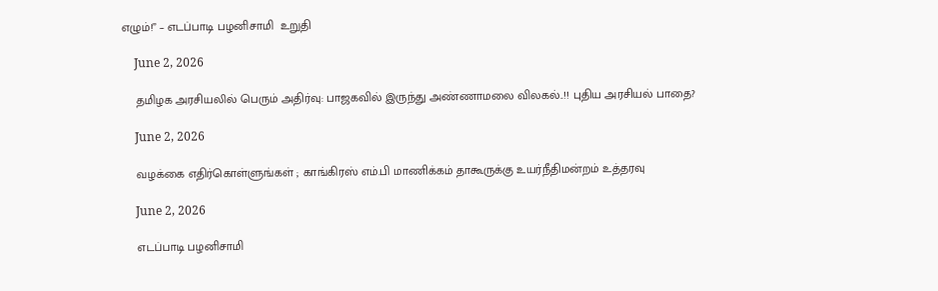எழும்!” – எடப்பாடி பழனிசாமி  உறுதி

    June 2, 2026

    தமிழக அரசியலில் பெரும் அதிர்வு: பாஜகவில் இருந்து அண்ணாமலை விலகல்..!! புதிய அரசியல் பாதை?

    June 2, 2026

    வழக்கை எதிர்கொள்ளுங்கள் ; காங்கிரஸ் எம்.பி மாணிக்கம் தாகூருக்கு உயர்நீதிமன்றம் உத்தரவு

    June 2, 2026

    எடப்பாடி பழனிசாமி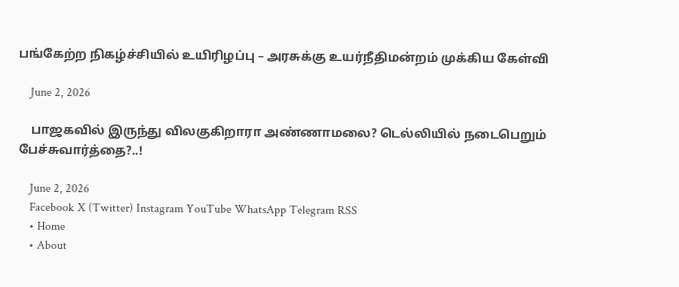பங்கேற்ற நிகழ்ச்சியில் உயிரிழப்பு – அரசுக்கு உயர்நீதிமன்றம் முக்கிய கேள்வி

    June 2, 2026

    பாஜகவில் இருந்து விலகுகிறாரா அண்ணாமலை? டெல்லியில் நடைபெறும் பேச்சுவார்த்தை?..!

    June 2, 2026
    Facebook X (Twitter) Instagram YouTube WhatsApp Telegram RSS
    • Home
    • About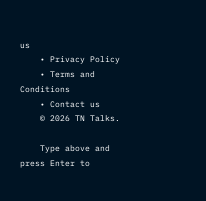us
    • Privacy Policy
    • Terms and Conditions
    • Contact us
    © 2026 TN Talks.

    Type above and press Enter to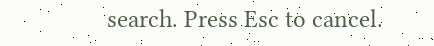search. Press Esc to cancel.